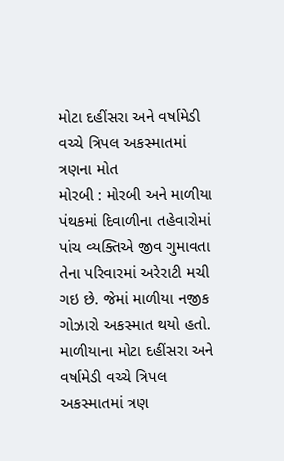મોટા દહીંસરા અને વર્ષામેડી વચ્ચે ત્રિપલ અકસ્માતમાં ત્રણના મોત
મોરબી : મોરબી અને માળીયા પંથકમાં દિવાળીના તહેવારોમાં પાંચ વ્યક્તિએ જીવ ગુમાવતા તેના પરિવારમાં અરેરાટી મચી ગઇ છે. જેમાં માળીયા નજીક ગોઝારો અકસ્માત થયો હતો. માળીયાના મોટા દહીંસરા અને વર્ષામેડી વચ્ચે ત્રિપલ અકસ્માતમાં ત્રણ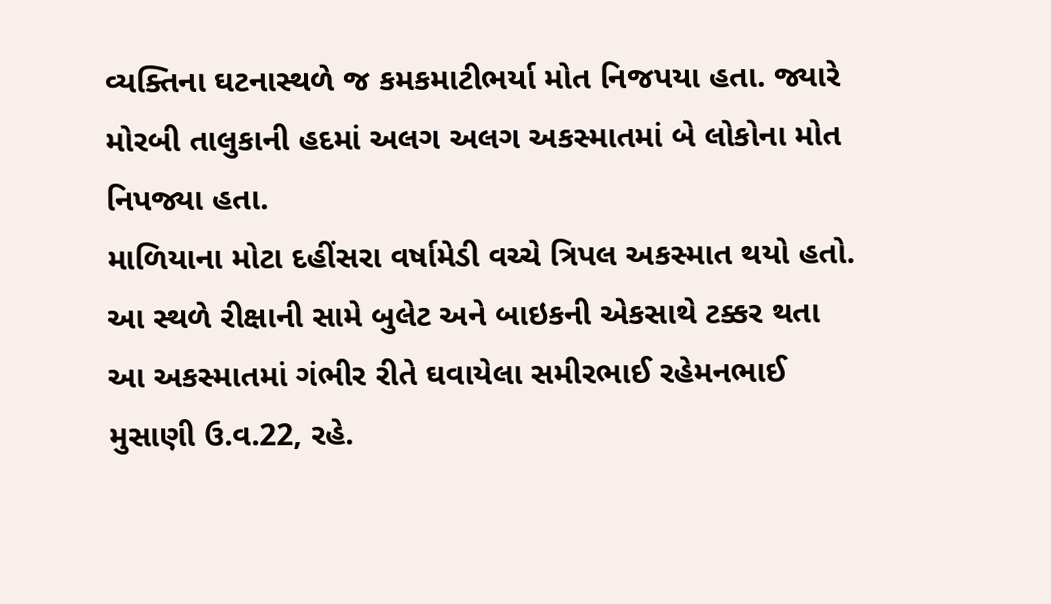વ્યક્તિના ઘટનાસ્થળે જ કમકમાટીભર્યા મોત નિજપયા હતા. જ્યારે મોરબી તાલુકાની હદમાં અલગ અલગ અકસ્માતમાં બે લોકોના મોત નિપજ્યા હતા.
માળિયાના મોટા દહીંસરા વર્ષામેડી વચ્ચે ત્રિપલ અકસ્માત થયો હતો. આ સ્થળે રીક્ષાની સામે બુલેટ અને બાઇકની એકસાથે ટક્કર થતા આ અકસ્માતમાં ગંભીર રીતે ઘવાયેલા સમીરભાઈ રહેમનભાઈ મુસાણી ઉ.વ.22, રહે.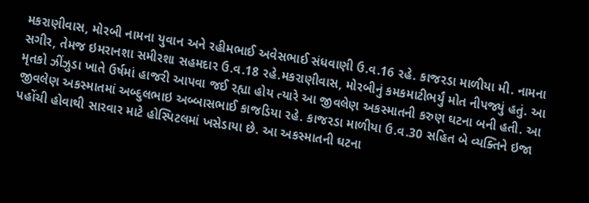મકરાણીવાસ, મોરબી નામના યુવાન અને રહીમભાઈ અવેસભાઈ સંધવાણી ઉ.વ.16 રહે. કાજરડા માળીયા મી. નામના સગીર, તેમજ ઇમરાનશા સમીરશા સહમદાર ઉ.વ.18 રહે.મકરાણીવાસ, મોરબીનું કમકમાટીભર્યું મોત નીપજ્યું હતું. આ મૃતકો ઝીંઝુડા ખાતે ઉર્ષમાં હાજરી આપવા જઈ રહ્યા હોય ત્યારે આ જીવલેણ અકસ્માતની કરુણ ઘટના બની હતી. આ જીવલેણ અકસ્માતમાં અબ્દુલભાઇ અબ્બાસભાઈ કાજડિયા રહે. કાજરડા માળીયા ઉ.વ.30 સહિત બે વ્યક્તિને ઇજા પહોંચી હોવાથી સારવાર માટે હોસ્પિટલમાં ખસેડાયા છે. આ અકસ્માતની ઘટના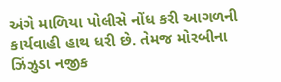અંગે માળિયા પોલીસે નોંધ કરી આગળની કાર્યવાહી હાથ ધરી છે. તેમજ મોરબીના ઝિંઝુડા નજીક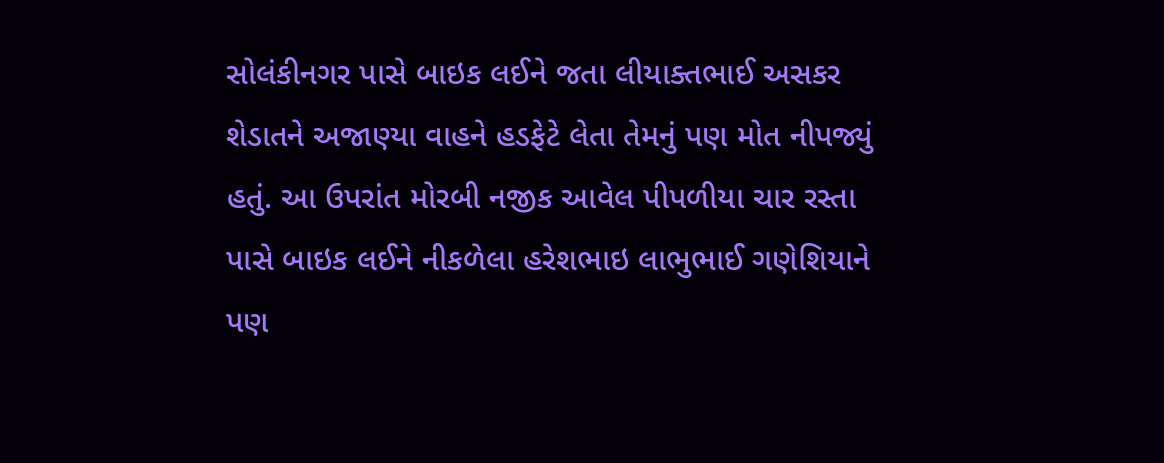સોલંકીનગર પાસે બાઇક લઈને જતા લીયાક્તભાઈ અસકર શેડાતને અજાણ્યા વાહને હડફેટે લેતા તેમનું પણ મોત નીપજ્યું હતું. આ ઉપરાંત મોરબી નજીક આવેલ પીપળીયા ચાર રસ્તા પાસે બાઇક લઈને નીકળેલા હરેશભાઇ લાભુભાઈ ગણેશિયાને પણ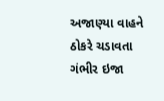અજાણ્યા વાહને ઠોકરે ચડાવતા ગંભીર ઇજા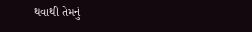થવાથી તેમનું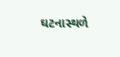ઘટનાસ્થળે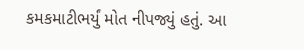કમકમાટીભર્યું મોત નીપજ્યું હતું. આ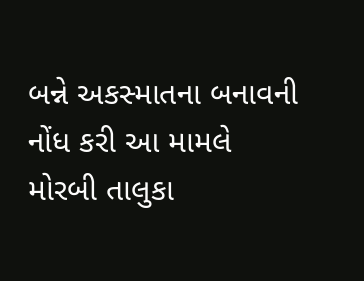બન્ને અકસ્માતના બનાવની નોંધ કરી આ મામલે મોરબી તાલુકા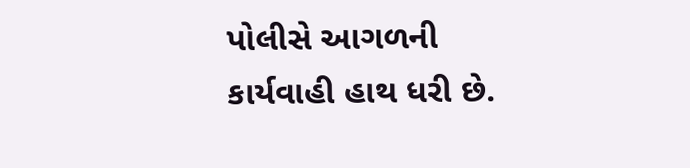પોલીસે આગળની કાર્યવાહી હાથ ધરી છે.